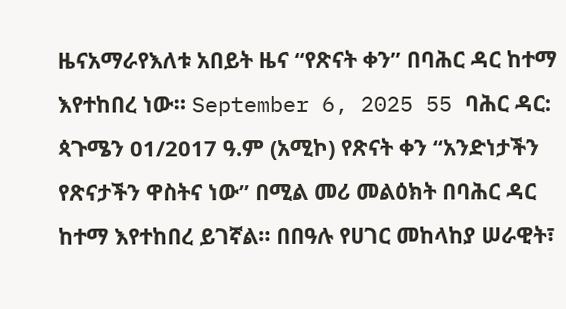ዜናአማራየእለቱ አበይት ዜና “የጽናት ቀን” በባሕር ዳር ከተማ እየተከበረ ነው። September 6, 2025 55 ባሕር ዳር: ጳጉሜን 01/2017 ዓ.ም (አሚኮ) የጽናት ቀን “አንድነታችን የጽናታችን ዋስትና ነው” በሚል መሪ መልዕክት በባሕር ዳር ከተማ እየተከበረ ይገኛል። በበዓሉ የሀገር መከላከያ ሠራዊት፣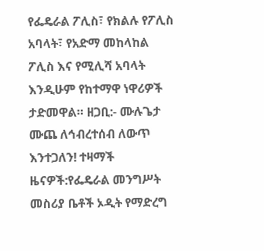የፌዴራል ፖሊስ፣ የክልሉ የፖሊስ አባላት፣ የአድማ መከላከል ፖሊስ እና የሚሊሻ አባላት እንዲሁም የከተማዋ ነዋሪዎች ታድመዋል። ዘጋቢ:- ሙሉጌታ ሙጨ ለኅብረተሰብ ለውጥ እንተጋለን! ተዛማች ዜናዎች:የፌዴራል መንግሥት መስሪያ ቤቶች ኦዲት የማድረግ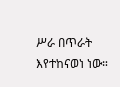ሥራ በጥራት እየተከናወነ ነው።